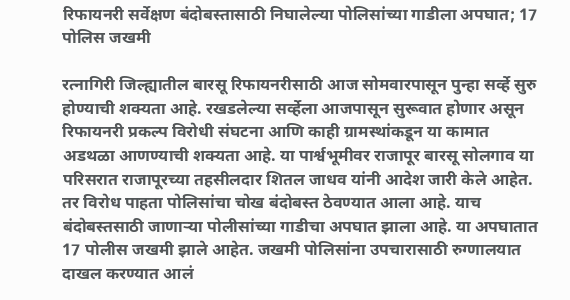रिफायनरी सर्वेक्षण बंदोबस्तासाठी निघालेल्या पोलिसांच्या गाडीला अपघात; 17 पोलिस जखमी

रत्नागिरी जिल्ह्यातील बारसू रिफायनरीसाठी आज सोमवारपासून पुन्हा सर्व्हे सुरु होण्याची शक्यता आहे. रखडलेल्या सर्व्हेला आजपासून सुरूवात होणार असून रिफायनरी प्रकल्प विरोधी संघटना आणि काही ग्रामस्थांकडून या कामात अडथळा आणण्याची शक्यता आहे. या पार्श्वभूमीवर राजापूर बारसू सोलगाव या परिसरात राजापूरच्या तहसीलदार शितल जाधव यांनी आदेश जारी केले आहेत. तर विरोध पाहता पोलिसांचा चोख बंदोबस्त ठेवण्यात आला आहे. याच बंदोबस्तसाठी जाणाऱ्या पोलीसांच्या गाडीचा अपघात झाला आहे. या अपघातात 17 पोलीस जखमी झाले आहेत. जखमी पोलिसांना उपचारासाठी रुग्णालयात दाखल करण्यात आलं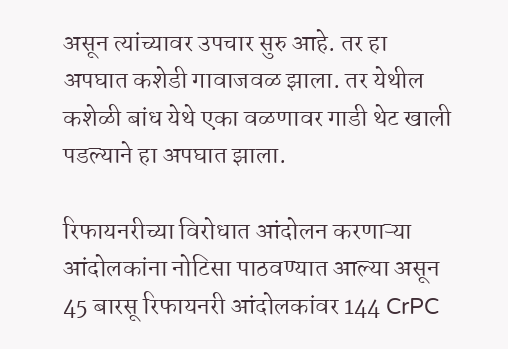असून त्यांच्यावर उपचार सुरु आहे. तर हा अपघात कशेडी गावाजवळ झाला. तर येथील कशेळी बांध येथे एका वळणावर गाडी थेट खाली पडल्याने हा अपघात झाला.

रिफायनरीच्या विरोधात आंदोलन करणाऱ्या आंदोलकांना नोटिसा पाठवण्यात आल्या असून 45 बारसू रिफायनरी आंदोलकांवर 144 CrPC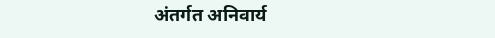अंतर्गत अनिवार्य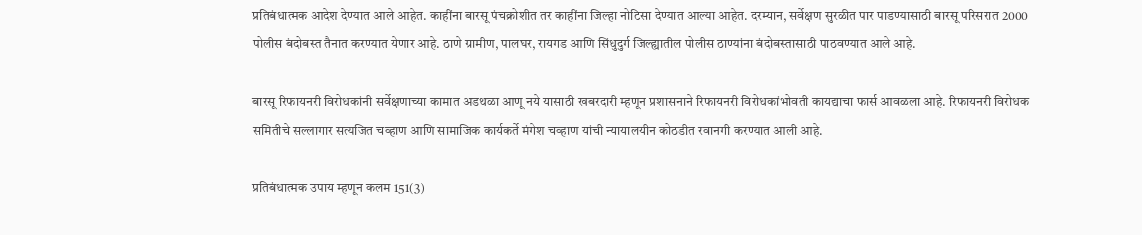प्रतिबंधात्मक आदेश देण्यात आले आहेत. काहींना बारसू पंचक्रोशीत तर काहींना जिल्हा नोटिसा देण्यात आल्या आहेत. दरम्यान, सर्वेक्षण सुरळीत पार पाडण्यासाठी बारसू परिसरात 2000 पोलीस बंदोबस्त तैनात करण्यात येणार आहे. ठाणे ग्रामीण, पालघर, रायगड आणि सिंधुदुर्ग जिल्ह्यातील पोलीस ठाण्यांना बंदोबस्तासाठी पाठवण्यात आले आहे.

बारसू रिफायनरी विरोधकांनी सर्वेक्षणाच्या कामात अडथळा आणू नये यासाठी खबरदारी म्हणून प्रशासनाने रिफायनरी विरोधकांभोवती कायद्याचा फार्स आवळला आहे. रिफायनरी विरोधक समितीचे सल्लागार सत्यजित चव्हाण आणि सामाजिक कार्यकर्ते मंगेश चव्हाण यांची न्यायालयीन कोठडीत रवानगी करण्यात आली आहे.

प्रतिबंधात्मक उपाय म्हणून कलम 151(3)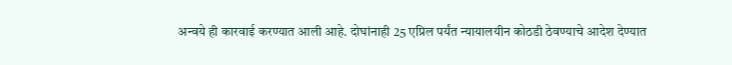अन्वये ही कारवाई करण्यात आली आहे. दोघांनाही 25 एप्रिल पर्यंत न्यायालयीन कोठडी ठेवण्याचे आदेश देण्यात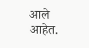आले आहेत.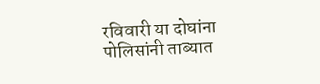रविवारी या दोघांना पोलिसांनी ताब्यात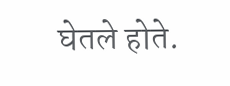घेतले होते.